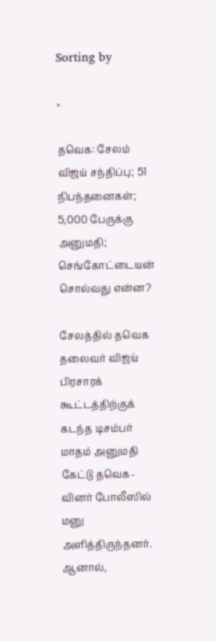Sorting by

×

தவெக: சேலம் விஜய் சந்திப்பு; 51 நிபந்தனைகள்; 5,000 பேருக்கு அனுமதி; செங்கோட்டையன் சொல்வது என்ன?

சேலத்தில் தவெக தலைவர் விஜய் பிரசாரக் கூட்டத்திற்குக் கடந்த டிசம்பர் மாதம் அனுமதி கேட்டு தவெக-வினர் போலீஸில் மனு அளித்திருந்தனர். ஆனால்,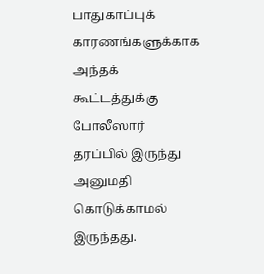பாதுகாப்புக் காரணங்களுக்காக அந்தக் கூட்டத்துக்கு போலீஸார் தரப்பில் இருந்து அனுமதி கொடுக்காமல் இருந்தது.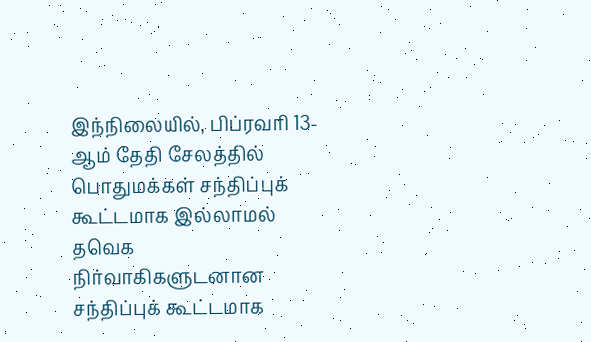இந்நிலையில், பிப்ரவரி 13-ஆம் தேதி சேலத்தில் பொதுமக்கள் சந்திப்புக் கூட்டமாக இல்லாமல் தவெக நிர்வாகிகளுடனான சந்திப்புக் கூட்டமாக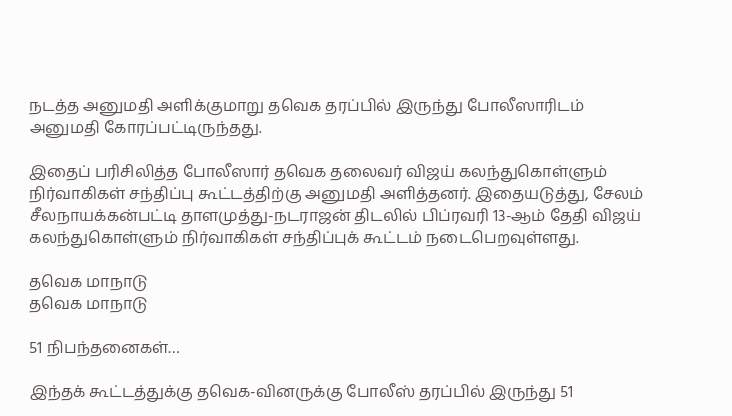நடத்த அனுமதி அளிக்குமாறு தவெக தரப்பில் இருந்து போலீஸாரிடம் அனுமதி கோரப்பட்டிருந்தது.

இதைப் பரிசிலித்த போலீஸார் தவெக தலைவர் விஜய் கலந்துகொள்ளும் நிர்வாகிகள் சந்திப்பு கூட்டத்திற்கு அனுமதி அளித்தனர். இதையடுத்து, சேலம் சீலநாயக்கன்பட்டி தாளமுத்து-நடராஜன் திடலில் பிப்ரவரி 13-ஆம் தேதி விஜய் கலந்துகொள்ளும் நிர்வாகிகள் சந்திப்புக் கூட்டம் நடைபெறவுள்ளது.

தவெக மாநாடு
தவெக மாநாடு

51 நிபந்தனைகள்…

இந்தக் கூட்டத்துக்கு தவெக-வினருக்கு போலீஸ் தரப்பில் இருந்து 51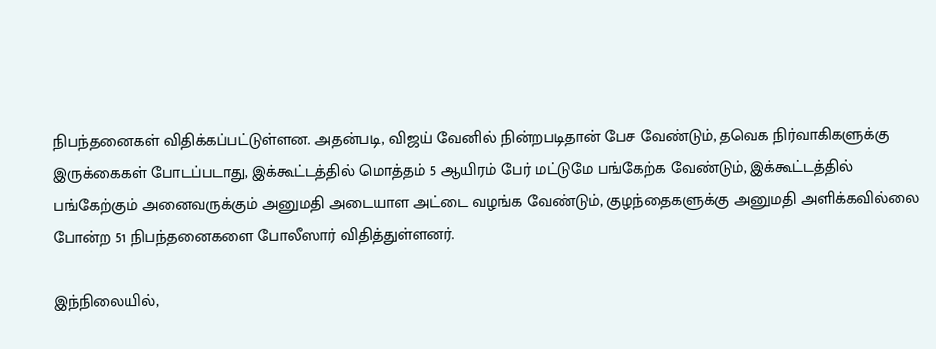நிபந்தனைகள் விதிக்கப்பட்டுள்ளன. அதன்படி, விஜய் வேனில் நின்றபடிதான் பேச வேண்டும், தவெக நிர்வாகிகளுக்கு இருக்கைகள் போடப்படாது, இக்கூட்டத்தில் மொத்தம் 5 ஆயிரம் பேர் மட்டுமே பங்கேற்க வேண்டும், இக்கூட்டத்தில் பங்கேற்கும் அனைவருக்கும் அனுமதி அடையாள அட்டை வழங்க வேண்டும், குழந்தைகளுக்கு அனுமதி அளிக்கவில்லை போன்ற 51 நிபந்தனைகளை போலீஸார் விதித்துள்ளனர்.

இந்நிலையில்,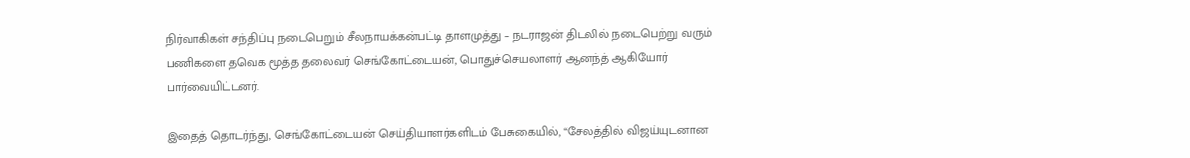நிர்வாகிகள் சந்திப்பு நடைபெறும் சீலநாயக்கன்பட்டி தாளமுத்து – நடராஜன் திடலில் நடைபெற்று வரும் பணிகளை தவெக மூத்த தலைவர் செங்கோட்டையன், பொதுச்செயலாளர் ஆனந்த் ஆகியோர் பார்வையிட்டனர்.

இதைத் தொடர்ந்து, செங்கோட்டையன் செய்தியாளர்களிடம் பேசுகையில், “சேலத்தில் விஜய்யுடனான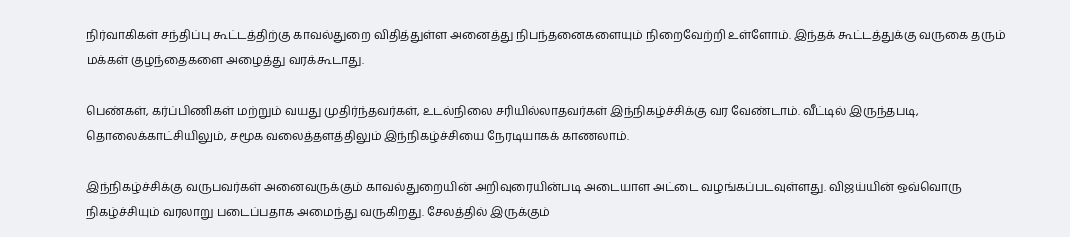நிர்வாகிகள் சந்திப்பு கூட்டத்திற்கு காவல்துறை விதித்துள்ள அனைத்து நிபந்தனைகளையும் நிறைவேற்றி உள்ளோம். இந்தக் கூட்டத்துக்கு வருகை தரும் மக்கள் குழந்தைகளை அழைத்து வரக்கூடாது.

பெண்கள், கர்ப்பிணிகள் மற்றும் வயது முதிர்ந்தவர்கள், உடல்நிலை சரியில்லாதவர்கள் இந்நிகழ்ச்சிக்கு வர வேண்டாம். வீட்டில் இருந்தபடி, தொலைக்காட்சியிலும், சமூக வலைத்தளத்திலும் இந்நிகழ்ச்சியை நேரடியாகக் காணலாம்.

இந்நிகழ்ச்சிக்கு வருபவர்கள் அனைவருக்கும் காவல்துறையின் அறிவுரையின்படி அடையாள அட்டை வழங்கப்படவுள்ளது. விஜய்யின் ஒவ்வொரு நிகழ்ச்சியும் வரலாறு படைப்பதாக அமைந்து வருகிறது. சேலத்தில் இருக்கும்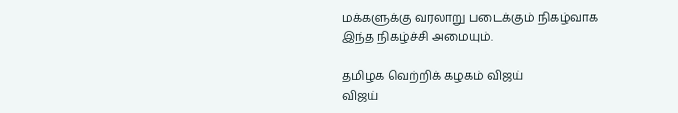மக்களுக்கு வரலாறு படைக்கும் நிகழ்வாக இந்த நிகழ்ச்சி அமையும்.

தமிழக வெற்றிக் கழகம் விஜய்
விஜய்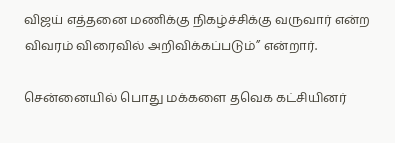விஜய் எத்தனை மணிக்கு நிகழ்ச்சிக்கு வருவார் என்ற விவரம் விரைவில் அறிவிக்கப்படும்” என்றார்.

சென்னையில் பொது மக்களை தவெக கட்சியினர்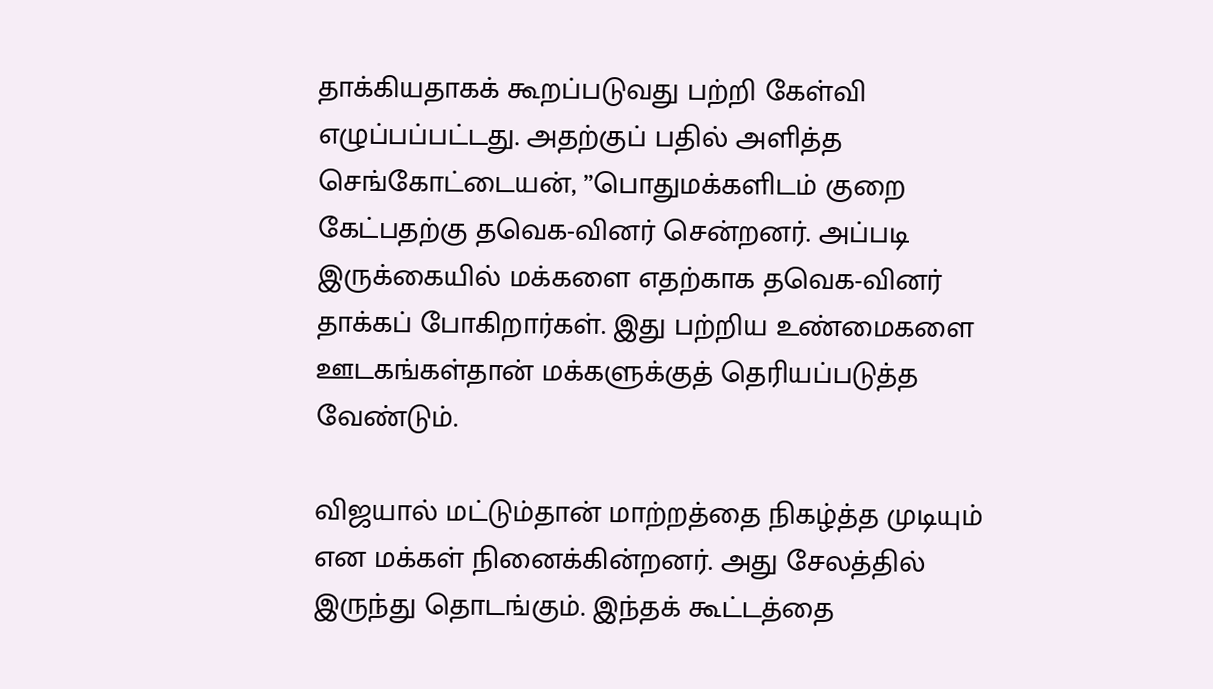தாக்கியதாகக் கூறப்படுவது பற்றி கேள்வி எழுப்பப்பட்டது. அதற்குப் பதில் அளித்த செங்கோட்டையன், ”பொதுமக்களிடம் குறை கேட்பதற்கு தவெக-வினர் சென்றனர். அப்படி இருக்கையில் மக்களை எதற்காக தவெக-வினர் தாக்கப் போகிறார்கள். இது பற்றிய உண்மைகளை ஊடகங்கள்தான் மக்களுக்குத் தெரியப்படுத்த வேண்டும்.

விஜயால் மட்டும்தான் மாற்றத்தை நிகழ்த்த முடியும் என மக்கள் நினைக்கின்றனர். அது சேலத்தில் இருந்து தொடங்கும். இந்தக் கூட்டத்தை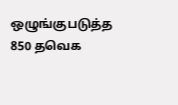ஒழுங்குபடுத்த 850 தவெக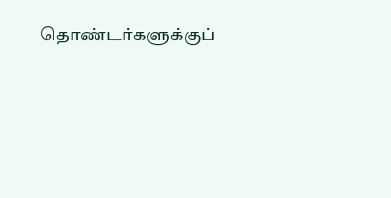தொண்டர்களுக்குப்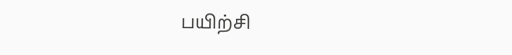பயிற்சி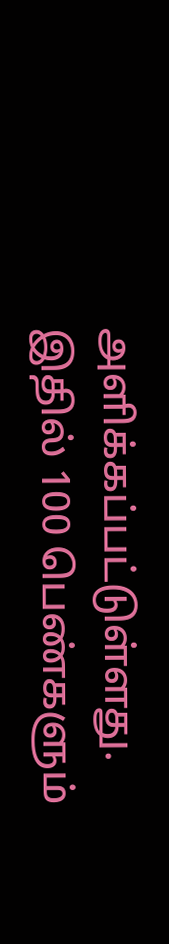அளிக்கப்பட்டுள்ளது. இதில் 100 பெண்களும்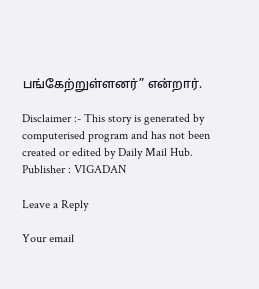பங்கேற்றுள்ளனர்” என்றார்.

Disclaimer :- This story is generated by computerised program and has not been created or edited by Daily Mail Hub. Publisher : VIGADAN

Leave a Reply

Your email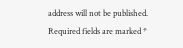address will not be published. Required fields are marked *